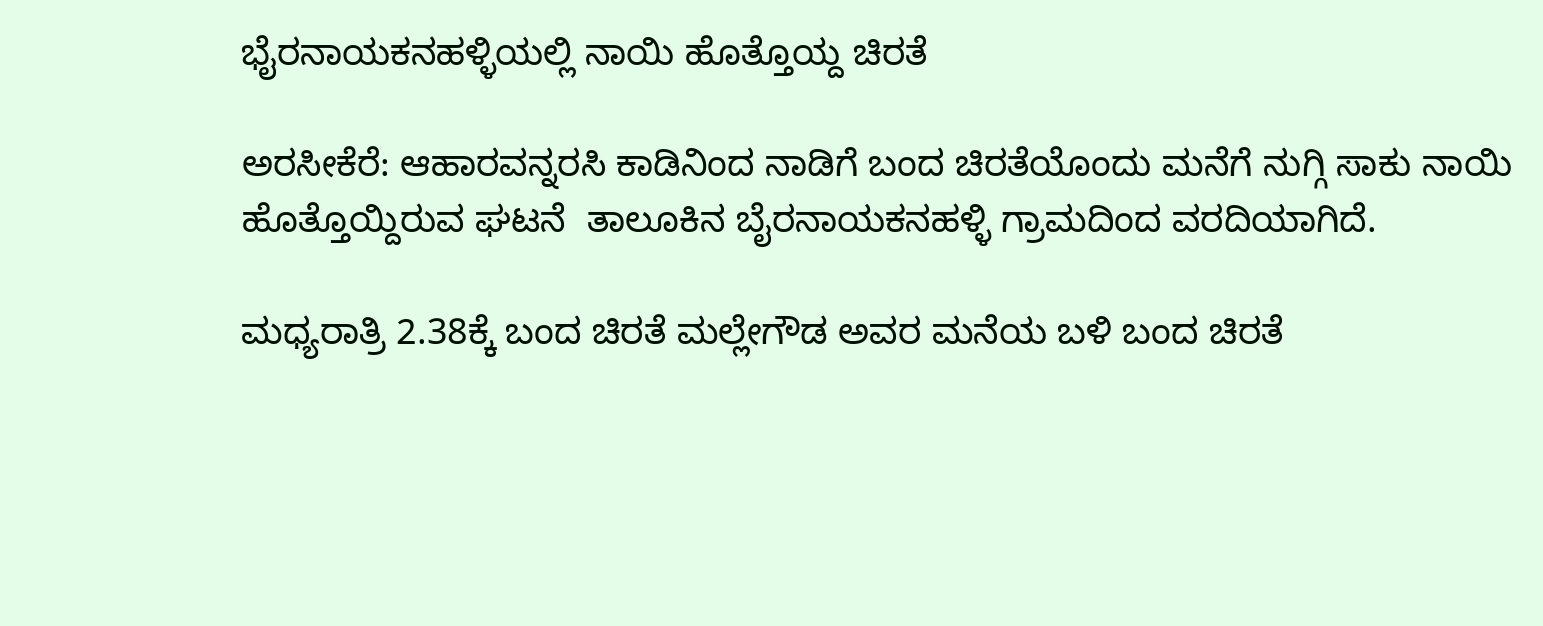ಭೈರನಾಯಕನಹಳ್ಳಿಯಲ್ಲಿ ನಾಯಿ ಹೊತ್ತೊಯ್ದ ಚಿರತೆ

ಅರಸೀಕೆರೆ: ಆಹಾರವನ್ನರಸಿ ಕಾಡಿನಿಂದ ನಾಡಿಗೆ ಬಂದ ಚಿರತೆಯೊಂದು ಮನೆಗೆ ನುಗ್ಗಿ ಸಾಕು ನಾಯಿ ಹೊತ್ತೊಯ್ದಿರುವ ಘಟನೆ  ತಾಲೂಕಿನ ಬೈರನಾಯಕನಹಳ್ಳಿ ಗ್ರಾಮದಿಂದ ವರದಿಯಾಗಿದೆ.

ಮಧ್ಯರಾತ್ರಿ 2.38ಕ್ಕೆ ಬಂದ ಚಿರತೆ ಮಲ್ಲೇಗೌಡ ಅವರ ಮನೆಯ ಬಳಿ ಬಂದ ಚಿರತೆ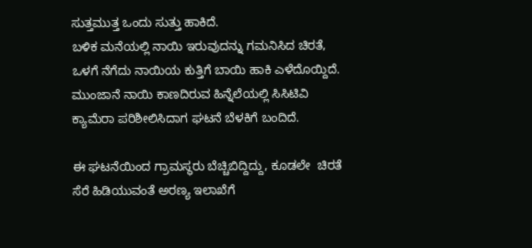ಸುತ್ತಮುತ್ತ ಒಂದು ಸುತ್ತು ಹಾಕಿದೆ.
ಬಳಿಕ ಮನೆಯಲ್ಲಿ ನಾಯಿ ಇರುವುದನ್ನು ಗಮನಿಸಿದ ಚಿರತೆ, ಒಳಗೆ ನೆಗೆದು ನಾಯಿಯ ಕುತ್ತಿಗೆ ಬಾಯಿ ಹಾಕಿ ಎಳೆದೊಯ್ದಿದೆ. ಮುಂಜಾನೆ ನಾಯಿ ಕಾಣದಿರುವ ಹಿನ್ನೆಲೆಯಲ್ಲಿ ಸಿಸಿಟಿವಿ ಕ್ಯಾಮೆರಾ ಪರಿಶೀಲಿಸಿದಾಗ ಘಟನೆ ಬೆಳಕಿಗೆ ಬಂದಿದೆ.

ಈ ಘಟನೆಯಿಂದ ಗ್ರಾಮಸ್ಥರು ಬೆಚ್ಚಿಬಿದ್ದಿದ್ದು, ಕೂಡಲೇ  ಚಿರತೆ ಸೆರೆ ಹಿಡಿಯುವಂತೆ ಅರಣ್ಯ ಇಲಾಖೆಗೆ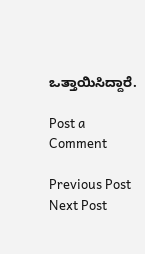ಒತ್ತಾಯಿಸಿದ್ದಾರೆ.

Post a Comment

Previous Post Next Post